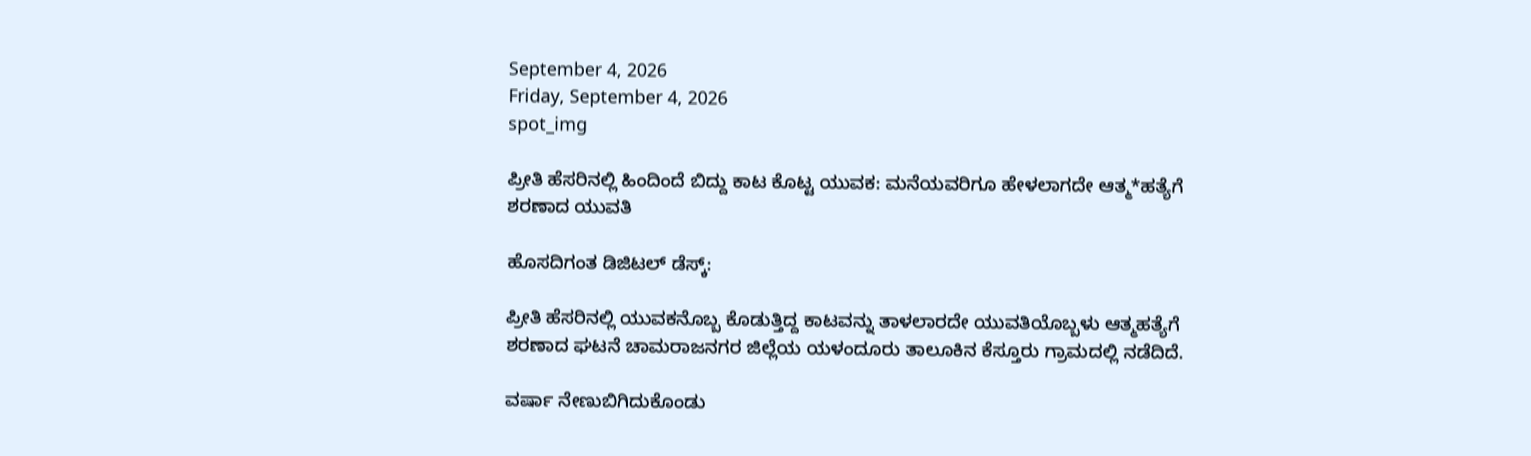September 4, 2026
Friday, September 4, 2026
spot_img

ಪ್ರೀತಿ ಹೆಸರಿನಲ್ಲಿ ಹಿಂದಿಂದೆ ಬಿದ್ದು ಕಾಟ ಕೊಟ್ಟ ಯುವಕ: ಮನೆಯವರಿಗೂ ಹೇಳಲಾಗದೇ ಆತ್ಮ*ಹತ್ಯೆಗೆ ಶರಣಾದ ಯುವತಿ

ಹೊಸದಿಗಂತ ಡಿಜಿಟಲ್‌ ಡೆಸ್ಕ್‌:

ಪ್ರೀತಿ ಹೆಸರಿನಲ್ಲಿ ಯುವಕನೊಬ್ಬ ಕೊಡುತ್ತಿದ್ದ ಕಾಟವನ್ನು ತಾಳಲಾರದೇ ಯುವತಿಯೊಬ್ಬಳು ಆತ್ಮಹತ್ಯೆಗೆ ಶರಣಾದ ಘಟನೆ ಚಾಮರಾಜನಗರ ಜಿಲ್ಲೆಯ ಯಳಂದೂರು ತಾಲೂಕಿನ ಕೆಸ್ತೂರು ಗ್ರಾಮದಲ್ಲಿ ನಡೆದಿದೆ.

ವರ್ಷಾ ನೇಣುಬಿಗಿದುಕೊಂಡು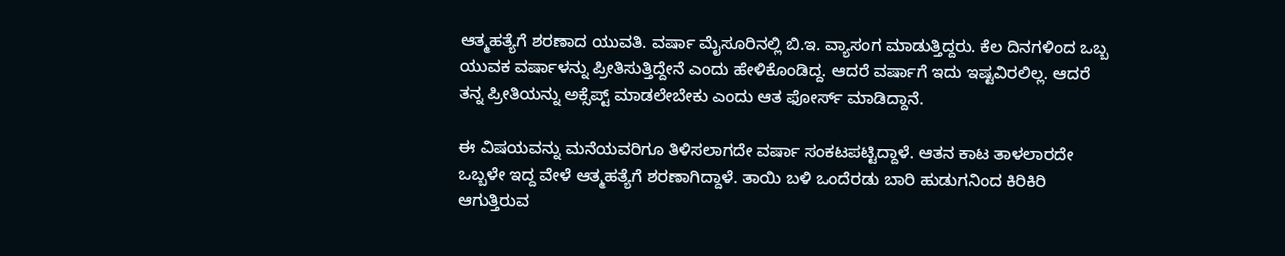ಆತ್ಮಹತ್ಯೆಗೆ ಶರಣಾದ ಯುವತಿ. ವರ್ಷಾ ಮೈಸೂರಿನಲ್ಲಿ ಬಿ.ಇ. ವ್ಯಾಸಂಗ ಮಾಡುತ್ತಿದ್ದರು. ಕೆಲ ದಿನಗಳಿಂದ ಒಬ್ಬ ಯುವಕ ವರ್ಷಾಳನ್ನು ಪ್ರೀತಿಸುತ್ತಿದ್ದೇನೆ ಎಂದು ಹೇಳಿಕೊಂಡಿದ್ದ. ಆದರೆ ವರ್ಷಾಗೆ ಇದು ಇಷ್ಟವಿರಲಿಲ್ಲ. ಆದರೆ ತನ್ನ ಪ್ರೀತಿಯನ್ನು ಅಕ್ಸೆಪ್ಟ್‌ ಮಾಡಲೇಬೇಕು ಎಂದು ಆತ ಫೋರ್ಸ್‌ ಮಾಡಿದ್ದಾನೆ.

ಈ ವಿಷಯವನ್ನು ಮನೆಯವರಿಗೂ ತಿಳಿಸಲಾಗದೇ ವರ್ಷಾ ಸಂಕಟಪಟ್ಟಿದ್ದಾಳೆ. ಆತನ ಕಾಟ ತಾಳಲಾರದೇ ಒಬ್ಬಳೇ ಇದ್ದ ವೇಳೆ ಆತ್ಮಹತ್ಯೆಗೆ ಶರಣಾಗಿದ್ದಾಳೆ. ತಾಯಿ ಬಳಿ ಒಂದೆರಡು ಬಾರಿ ಹುಡುಗನಿಂದ ಕಿರಿಕಿರಿ ಆಗುತ್ತಿರುವ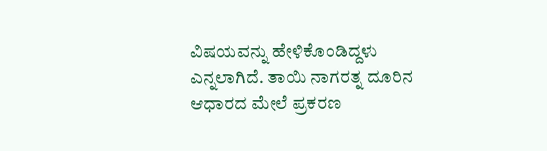ವಿಷಯವನ್ನು ಹೇಳಿಕೊಂಡಿದ್ದಳು ಎನ್ನಲಾಗಿದೆ. ತಾಯಿ ನಾಗರತ್ನ ದೂರಿನ ಆಧಾರದ ಮೇಲೆ ಪ್ರಕರಣ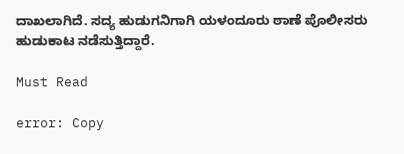ದಾಖಲಾಗಿದೆ. ಸದ್ಯ ಹುಡುಗನಿಗಾಗಿ ಯಳಂದೂರು ಠಾಣೆ ಪೊಲೀಸರು ಹುಡುಕಾಟ ನಡೆಸುತ್ತಿದ್ದಾರೆ.

Must Read

error: Copy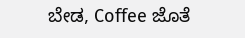ಬೇಡ, Coffee ಜೊತೆ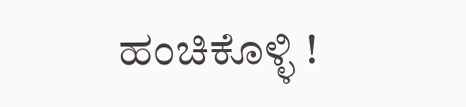ಹಂಚಿಕೊಳ್ಳಿ !